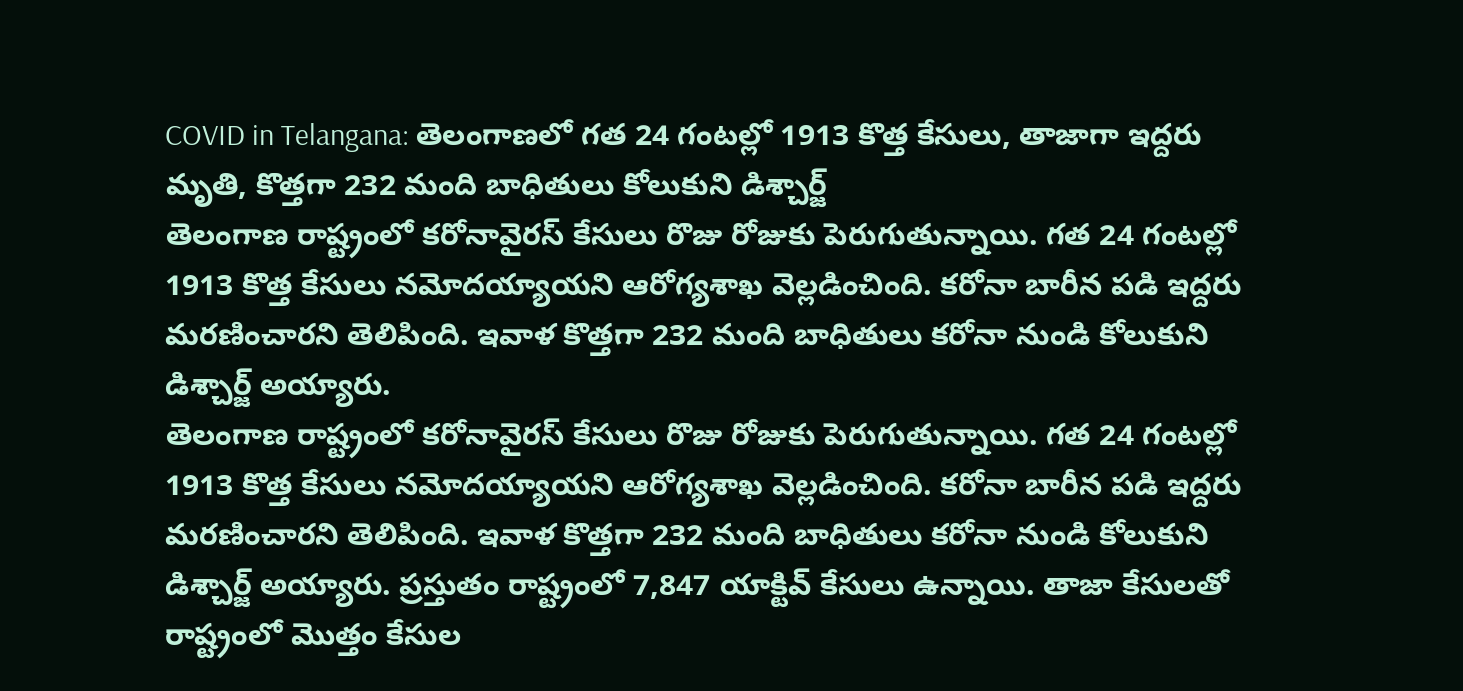COVID in Telangana: తెలంగాణలో గత 24 గంటల్లో 1913 కొత్త కేసులు, తాజాగా ఇద్దరు మృతి, కొత్తగా 232 మంది బాధితులు కోలుకుని డిశ్చార్జ్
తెలంగాణ రాష్ట్రంలో కరోనావైరస్ కేసులు రొజు రోజుకు పెరుగుతున్నాయి. గత 24 గంటల్లో 1913 కొత్త కేసులు నమోదయ్యాయని ఆరోగ్యశాఖ వెల్లడించింది. కరోనా బారీన పడి ఇద్దరు మరణించారని తెలిపింది. ఇవాళ కొత్తగా 232 మంది బాధితులు కరోనా నుండి కోలుకుని డిశ్చార్జ్ అయ్యారు.
తెలంగాణ రాష్ట్రంలో కరోనావైరస్ కేసులు రొజు రోజుకు పెరుగుతున్నాయి. గత 24 గంటల్లో 1913 కొత్త కేసులు నమోదయ్యాయని ఆరోగ్యశాఖ వెల్లడించింది. కరోనా బారీన పడి ఇద్దరు మరణించారని తెలిపింది. ఇవాళ కొత్తగా 232 మంది బాధితులు కరోనా నుండి కోలుకుని డిశ్చార్జ్ అయ్యారు. ప్రస్తుతం రాష్ట్రంలో 7,847 యాక్టివ్ కేసులు ఉన్నాయి. తాజా కేసులతో రాష్ట్రంలో మొత్తం కేసుల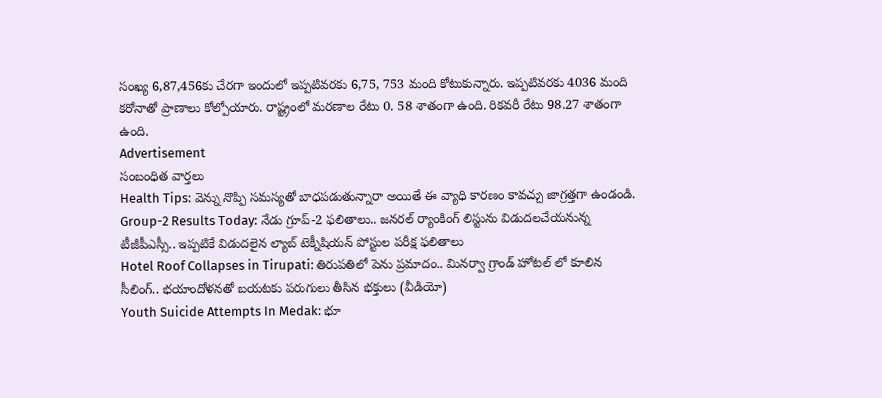సంఖ్య 6,87,456కు చేరగా ఇందులో ఇప్పటివరకు 6,75, 753 మంది కోటుకున్నారు. ఇప్పటివరకు 4036 మంది కరోనాతో ప్రాణాలు కోల్పోయారు. రాష్ట్రంలో మరణాల రేటు 0. 58 శాతంగా ఉంది. రికవరీ రేటు 98.27 శాతంగా ఉంది.
Advertisement
సంబంధిత వార్తలు
Health Tips: వెన్ను నొప్పి సమస్యతో బాధపడుతున్నారా అయితే ఈ వ్యాధి కారణం కావచ్చు జాగ్రత్తగా ఉండండి.
Group-2 Results Today: నేడు గ్రూప్-2 ఫలితాలు.. జనరల్ ర్యాంకింగ్ లిస్టును విడుదలచేయనున్న టీజీపీఎస్సీ.. ఇప్పటికే విడుదలైన ల్యాబ్ టెక్నీషియన్ పోస్టుల పరీక్ష ఫలితాలు
Hotel Roof Collapses in Tirupati: తిరుపతిలో పెను ప్రమాదం.. మినర్వా గ్రాండ్ హోటల్ లో కూలిన సీలింగ్.. భయాందోళనతో బయటకు పరుగులు తీసిన భక్తులు (వీడియో)
Youth Suicide Attempts In Medak: భూ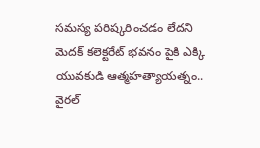సమస్య పరిష్కరించడం లేదని మెదక్ కలెక్టరేట్ భవనం పైకి ఎక్కి యువకుడి ఆత్మహత్యాయత్నం.. వైరల్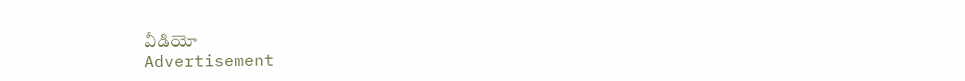వీడియో
Advertisement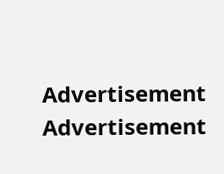Advertisement
Advertisement